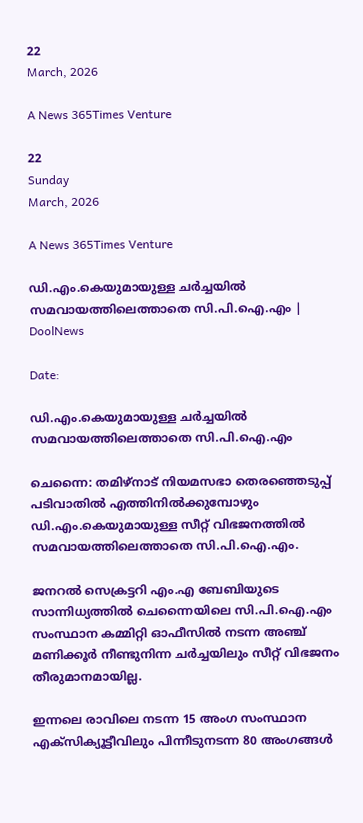22
March, 2026

A News 365Times Venture

22
Sunday
March, 2026

A News 365Times Venture

ഡി.എം.കെയുമായുള്ള ചർച്ചയിൽ സമവായത്തിലെത്താതെ സി.പി.ഐ.എം | DoolNews

Date:

ഡി.എം.കെയുമായുള്ള ചർച്ചയിൽ സമവായത്തിലെത്താതെ സി.പി.ഐ.എം

ചെന്നൈ: തമിഴ്‌നാട് നിയമസഭാ തെരഞ്ഞെടുപ്പ് പടിവാതിൽ എത്തിനിൽക്കുമ്പോഴും ഡി.എം.കെയുമായുള്ള സീറ്റ് വിഭജനത്തിൽ സമവായത്തിലെത്താതെ സി.പി.ഐ.എം.

ജനറൽ സെക്രട്ടറി എം.എ ബേബിയുടെ സാന്നിധ്യത്തിൽ ചെന്നൈയിലെ സി.പി.ഐ.എം സംസ്ഥാന കമ്മിറ്റി ഓഫീസിൽ നടന്ന അഞ്ച് മണിക്കൂർ നീണ്ടുനിന്ന ചർച്ചയിലും സീറ്റ് വിഭജനം തീരുമാനമായില്ല.

ഇന്നലെ രാവിലെ നടന്ന 15 അംഗ സംസ്ഥാന എക്സിക്യൂട്ടീവിലും പിന്നീടുനടന്ന 80 അംഗങ്ങൾ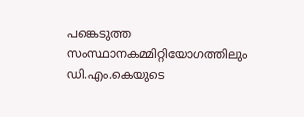പങ്കെടുത്ത സംസ്ഥാനകമ്മിറ്റിയോഗത്തിലും ഡി.എം.കെയുടെ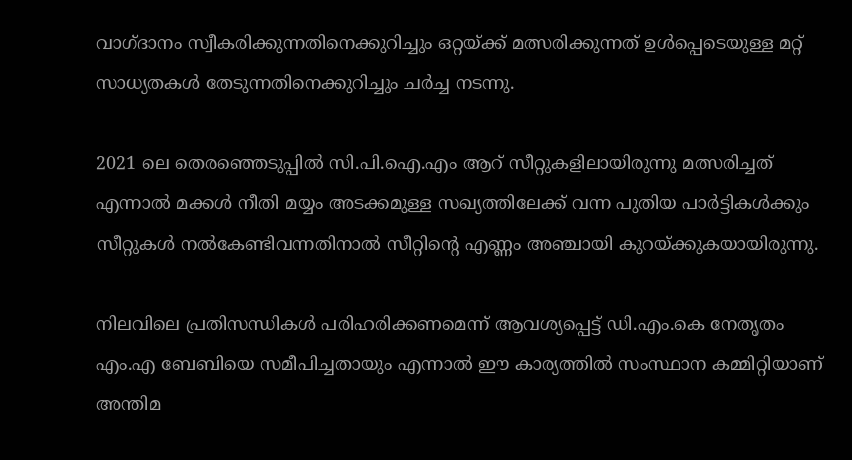വാഗ്ദാനം സ്വീകരിക്കുന്നതിനെക്കുറിച്ചും ഒറ്റയ്ക്ക് മത്സരിക്കുന്നത് ഉൾപ്പെടെയുള്ള മറ്റ് സാധ്യതകൾ തേടുന്നതിനെക്കുറിച്ചും ചർച്ച നടന്നു.

2021 ലെ തെരഞ്ഞെടുപ്പിൽ സി.പി.ഐ.എം ആറ്‌ സീറ്റുകളിലായിരുന്നു മത്സരിച്ചത് എന്നാൽ മക്കൾ നീതി മയ്യം അടക്കമുള്ള സഖ്യത്തിലേക്ക് വന്ന പുതിയ പാർട്ടികൾക്കും സീറ്റുകൾ നൽകേണ്ടിവന്നതിനാൽ സീറ്റിന്റെ എണ്ണം അഞ്ചായി കുറയ്ക്കുകയായിരുന്നു.

നിലവിലെ പ്രതിസന്ധികൾ പരിഹരിക്കണമെന്ന് ആവശ്യപ്പെട്ട് ഡി.എം.കെ നേതൃതം എം.എ ബേബിയെ സമീപിച്ചതായും എന്നാൽ ഈ കാര്യത്തിൽ സംസ്ഥാന കമ്മിറ്റിയാണ് അന്തിമ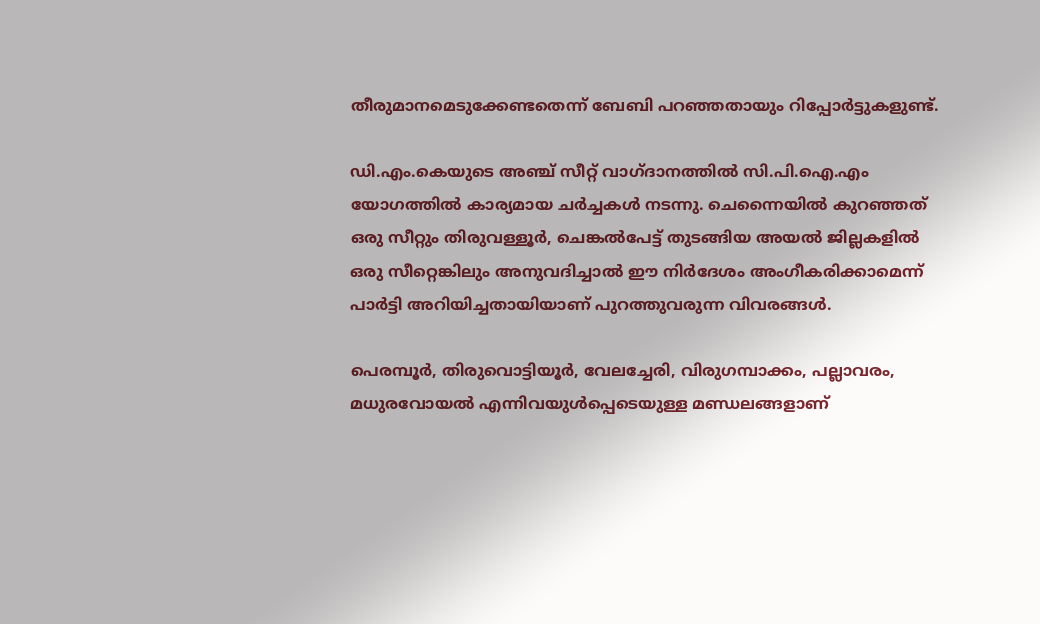തീരുമാനമെടുക്കേണ്ടതെന്ന് ബേബി പറഞ്ഞതായും റിപ്പോർട്ടുകളുണ്ട്.

ഡി.എം.കെയുടെ അഞ്ച് സീറ്റ് വാഗ്ദാനത്തിൽ സി.പി.ഐ.എം യോഗത്തിൽ കാര്യമായ ചർച്ചകൾ നടന്നു. ചെന്നൈയിൽ കുറഞ്ഞത് ഒരു സീറ്റും തിരുവള്ളൂർ, ചെങ്കൽപേട്ട് തുടങ്ങിയ അയൽ ജില്ലകളിൽ ഒരു സീറ്റെങ്കിലും അനുവദിച്ചാൽ ഈ നിർദേശം അംഗീകരിക്കാമെന്ന് പാർട്ടി അറിയിച്ചതായിയാണ് പുറത്തുവരുന്ന വിവരങ്ങൾ.

പെരമ്പൂർ, തിരുവൊട്ടിയൂർ, വേലച്ചേരി, വിരുഗമ്പാക്കം, പല്ലാവരം, മധുരവോയൽ എന്നിവയുൾപ്പെടെയുള്ള മണ്ഡലങ്ങളാണ്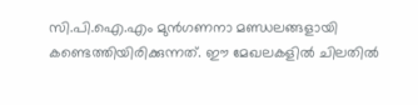സി.പി.ഐ.എം മുൻഗണനാ മണ്ഡലങ്ങളായി കണ്ടെത്തിയിരിക്കുന്നത്. ഈ മേഖലകളിൽ ചിലതിൽ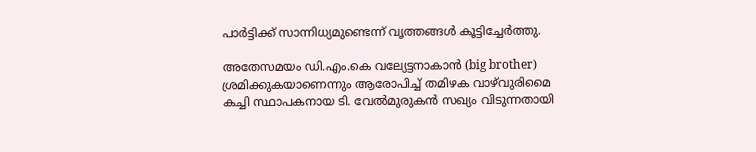പാർട്ടിക്ക് സാന്നിധ്യമുണ്ടെന്ന് വൃത്തങ്ങൾ കൂട്ടിച്ചേർത്തു.

അതേസമയം ഡി.എം.കെ വല്യേട്ടനാകാൻ (big brother) ശ്രമിക്കുകയാണെന്നും ആരോപിച്ച് തമിഴക വാഴ്‌വുരിമൈ കച്ചി സ്ഥാപകനായ ടി. വേൽമുരുകൻ സഖ്യം വിടുന്നതായി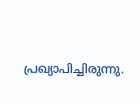പ്രഖ്യാപിച്ചിരുന്നു.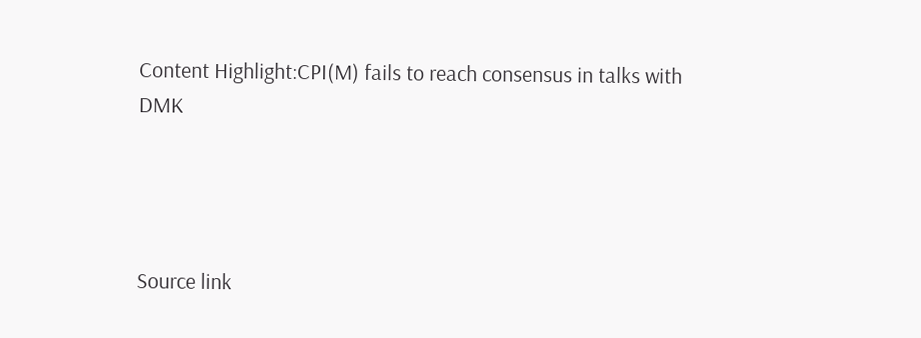Content Highlight:CPI(M) fails to reach consensus in talks with DMK




Source link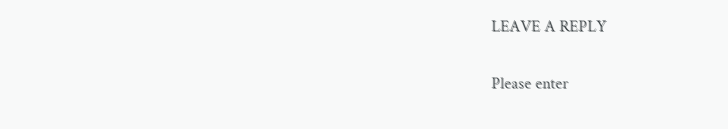LEAVE A REPLY

Please enter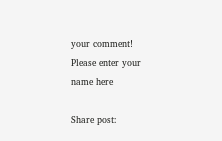your comment!
Please enter your name here

Share post: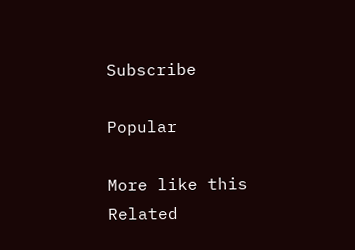Subscribe

Popular

More like this
Related